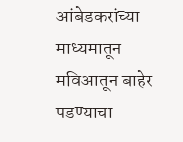आंबेडकरांच्या माध्यमातून मविआतून बाहेर पडण्याचा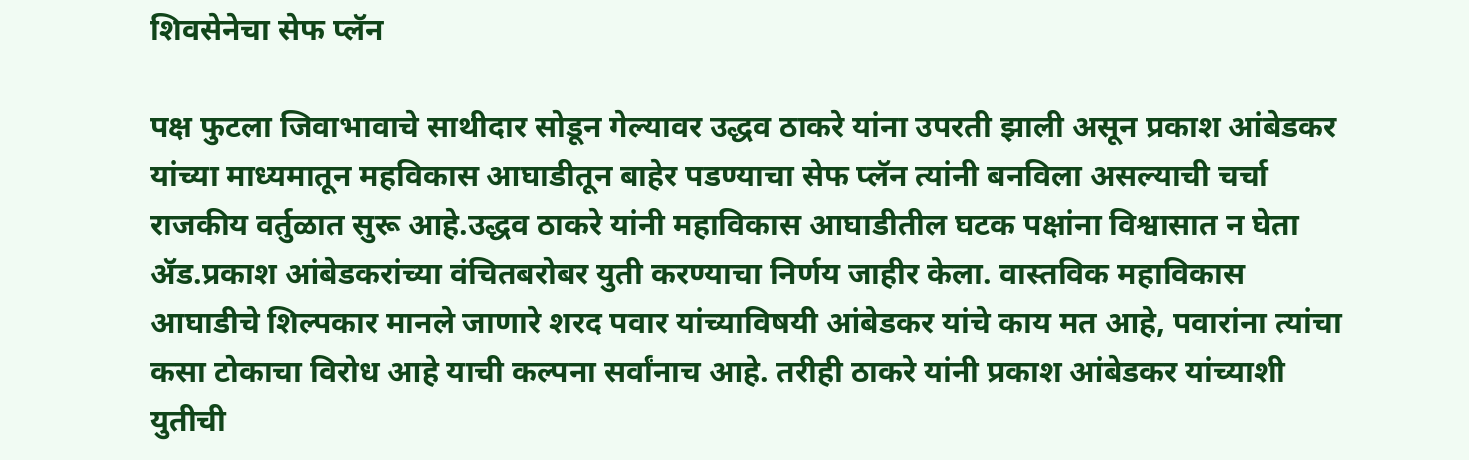शिवसेनेचा सेफ प्लॅन

पक्ष फुटला जिवाभावाचे साथीदार सोडून गेल्यावर उद्धव ठाकरे यांना उपरती झाली असून प्रकाश आंबेडकर यांच्या माध्यमातून महविकास आघाडीतून बाहेर पडण्याचा सेफ प्लॅन त्यांनी बनविला असल्याची चर्चा राजकीय वर्तुळात सुरू आहे.उद्धव ठाकरे यांनी महाविकास आघाडीतील घटक पक्षांना विश्वासात न घेता ॲड.प्रकाश आंबेडकरांच्या वंचितबरोबर युती करण्याचा निर्णय जाहीर केला. वास्तविक महाविकास आघाडीचे शिल्पकार मानले जाणारे शरद पवार यांच्याविषयी आंबेडकर यांचे काय मत आहे, पवारांना त्यांचा कसा टोकाचा विरोध आहे याची कल्पना सर्वांनाच आहे. तरीही ठाकरे यांनी प्रकाश आंबेडकर यांच्याशी युतीची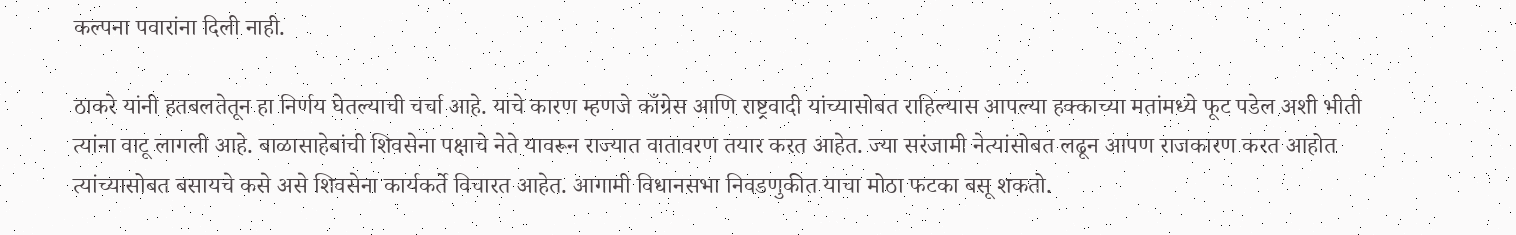कल्पना पवारांना दिली नाही.

ठाकरे यांनी हतबलतेतून हा निर्णय घेतल्याची चर्चा आहे. याचे कारण म्हणजे काँग्रेस आणि राष्ट्रवादी यांच्यासोबत राहिल्यास आपल्या हक्काच्या मतांमध्ये फूट पडेल अशी भीती त्यांना वाटू लागली आहे. बाळासाहेबांची शिवसेना पक्षाचे नेते यावरून राज्यात वातावरण तयार करत आहेत. ज्या सरंजामी नेत्यांसोबत लढून आपण राजकारण करत आहोत त्यांच्यासोबत बसायचे कसे असे शिवसेना कार्यकर्ते विचारत आहेत. आगामी विधानसभा निवडणुकीत याचा मोठा फटका बसू शकतो.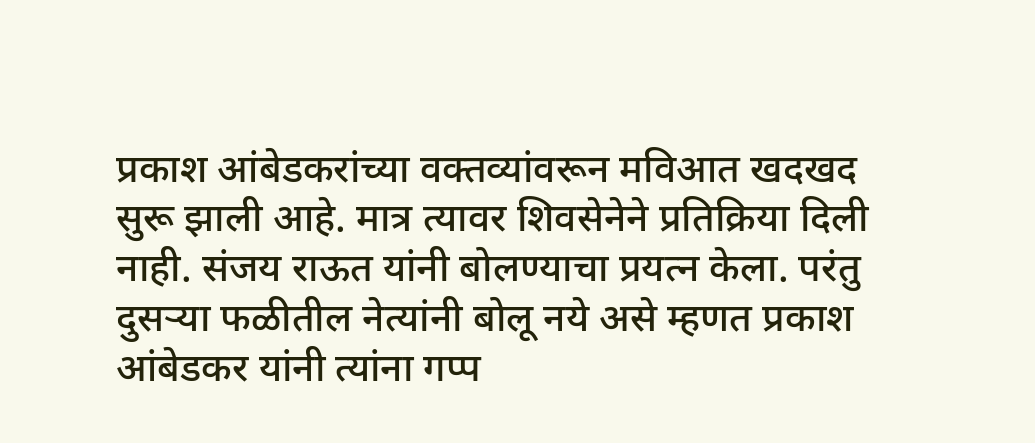प्रकाश आंबेडकरांच्या वक्तव्यांवरून मविआत खदखद सुरू झाली आहे. मात्र त्यावर शिवसेनेने प्रतिक्रिया दिली नाही. संजय राऊत यांनी बोलण्याचा प्रयत्न केला. परंतु दुसऱ्या फळीतील नेत्यांनी बोलू नये असे म्हणत प्रकाश आंबेडकर यांनी त्यांना गप्प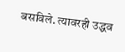बसविले. त्यावरही उद्धव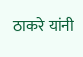ठाकरे यांनी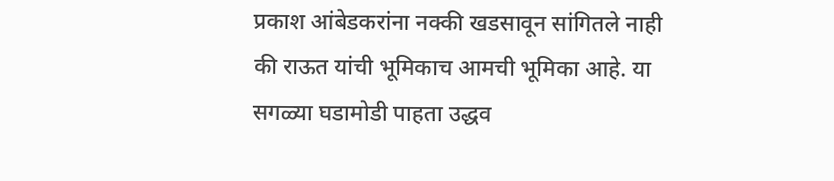प्रकाश आंबेडकरांना नक्की खडसावून सांगितले नाही की राऊत यांची भूमिकाच आमची भूमिका आहे. या सगळ्या घडामोडी पाहता उद्धव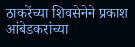ठाकरेंच्या शिवसेनेने प्रकाश आंबेडकरांच्या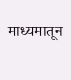माध्यमातून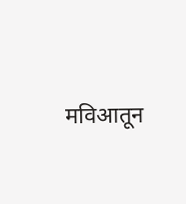मविआतून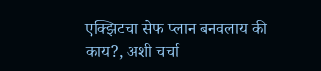एक्झिटचा सेफ प्लान बनवलाय की काय?, अशी चर्चा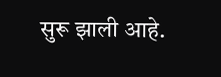सुरू झाली आहे.